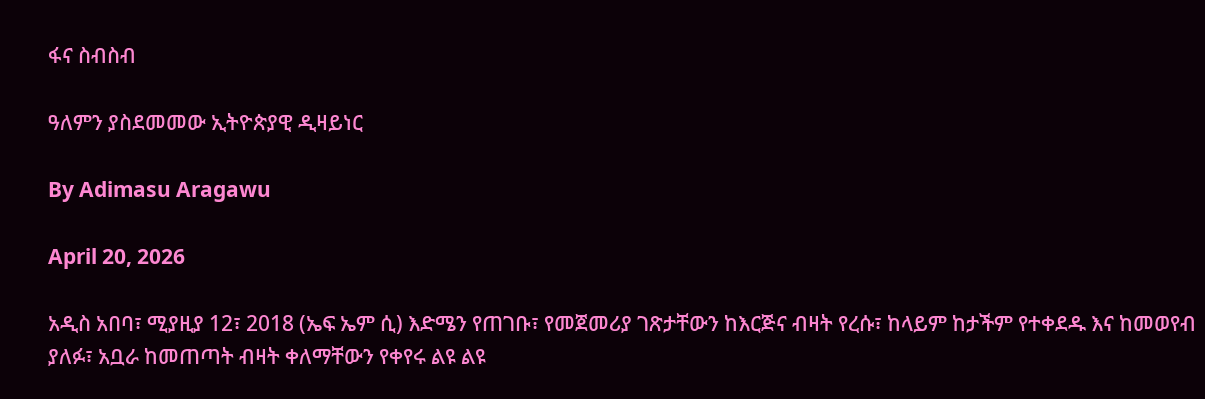ፋና ስብስብ

ዓለምን ያስደመመው ኢትዮጵያዊ ዲዛይነር

By Adimasu Aragawu

April 20, 2026

አዲስ አበባ፣ ሚያዚያ 12፣ 2018 (ኤፍ ኤም ሲ) እድሜን የጠገቡ፣ የመጀመሪያ ገጽታቸውን ከእርጅና ብዛት የረሱ፣ ከላይም ከታችም የተቀደዱ እና ከመወየብ ያለፉ፣ አቧራ ከመጠጣት ብዛት ቀለማቸውን የቀየሩ ልዩ ልዩ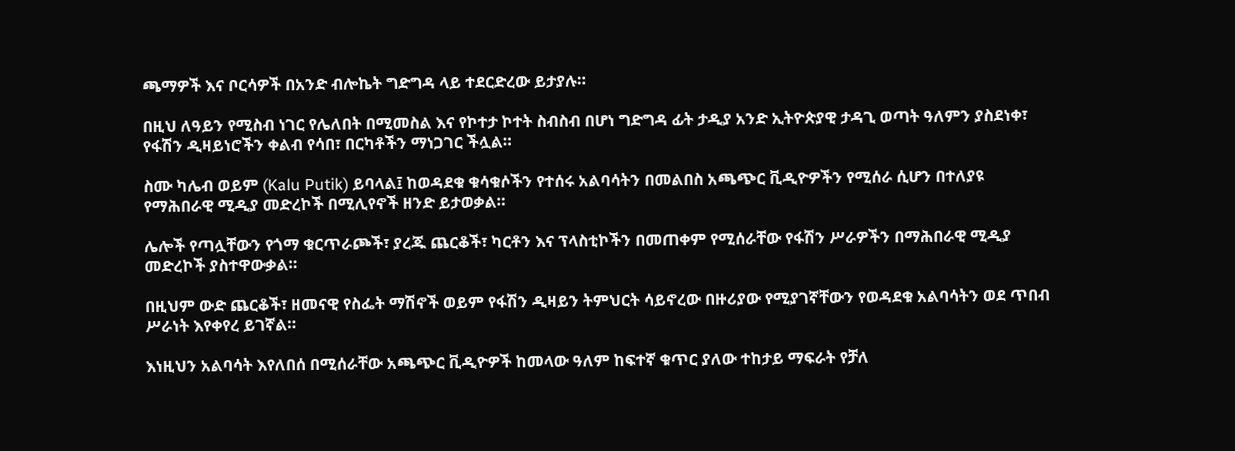ጫማዎች እና ቦርሳዎች በአንድ ብሎኬት ግድግዳ ላይ ተደርድረው ይታያሉ።

በዚህ ለዓይን የሚስብ ነገር የሌለበት በሚመስል እና የኮተታ ኮተት ስብስብ በሆነ ግድግዳ ፊት ታዲያ አንድ ኢትዮጵያዊ ታዳጊ ወጣት ዓለምን ያስደነቀ፣ የፋሽን ዲዛይነሮችን ቀልብ የሳበ፣ በርካቶችን ማነጋገር ችሏል።

ስሙ ካሌብ ወይም (Kalu Putik) ይባላል፤ ከወዳደቁ ቁሳቁሶችን የተሰሩ አልባሳትን በመልበስ አጫጭር ቪዲዮዎችን የሚሰራ ሲሆን በተለያዩ የማሕበራዊ ሚዲያ መድረኮች በሚሊየኖች ዘንድ ይታወቃል።

ሌሎች የጣሏቸውን የጎማ ቁርጥራጮች፣ ያረጁ ጨርቆች፣ ካርቶን እና ፕላስቲኮችን በመጠቀም የሚሰራቸው የፋሽን ሥራዎችን በማሕበራዊ ሚዲያ መድረኮች ያስተዋውቃል።

በዚህም ውድ ጨርቆች፣ ዘመናዊ የስፌት ማሽኖች ወይም የፋሽን ዲዛይን ትምህርት ሳይኖረው በዙሪያው የሚያገኛቸውን የወዳደቁ አልባሳትን ወደ ጥበብ ሥራነት እየቀየረ ይገኛል።

እነዚህን አልባሳት እየለበሰ በሚሰራቸው አጫጭር ቪዲዮዎች ከመላው ዓለም ከፍተኛ ቁጥር ያለው ተከታይ ማፍራት የቻለ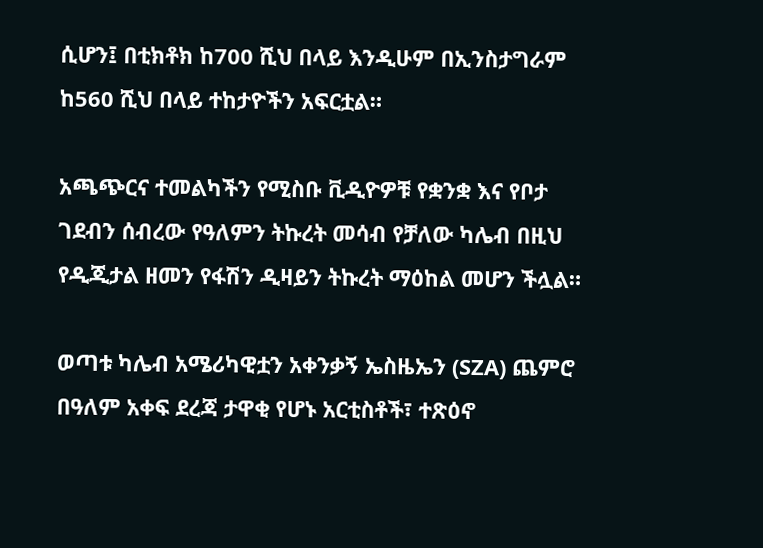ሲሆን፤ በቲክቶክ ከ700 ሺህ በላይ እንዲሁም በኢንስታግራም ከ560 ሺህ በላይ ተከታዮችን አፍርቷል።

አጫጭርና ተመልካችን የሚስቡ ቪዲዮዎቹ የቋንቋ እና የቦታ ገደብን ሰብረው የዓለምን ትኩረት መሳብ የቻለው ካሌብ በዚህ የዲጂታል ዘመን የፋሽን ዲዛይን ትኩረት ማዕከል መሆን ችሏል።

ወጣቱ ካሌብ አሜሪካዊቷን አቀንቃኝ ኤስዜኤን (SZA) ጨምሮ በዓለም አቀፍ ደረጃ ታዋቂ የሆኑ አርቲስቶች፣ ተጽዕኖ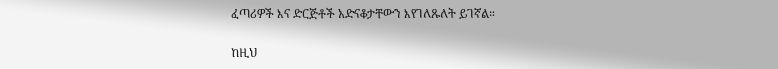ፈጣሪዎች እና ድርጅቶች አድናቆታቸውን እየገለጹለት ይገኛል።

ከዚህ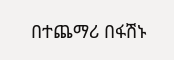በተጨማሪ በፋሽኑ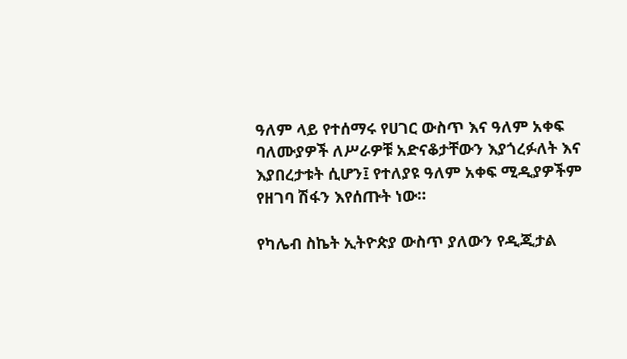ዓለም ላይ የተሰማሩ የሀገር ውስጥ እና ዓለም አቀፍ ባለሙያዎች ለሥራዎቹ አድናቆታቸውን እያጎረፉለት እና እያበረታቱት ሲሆን፤ የተለያዩ ዓለም አቀፍ ሚዲያዎችም የዘገባ ሽፋን እየሰጡት ነው።

የካሌብ ስኬት ኢትዮጵያ ውስጥ ያለውን የዲጂታል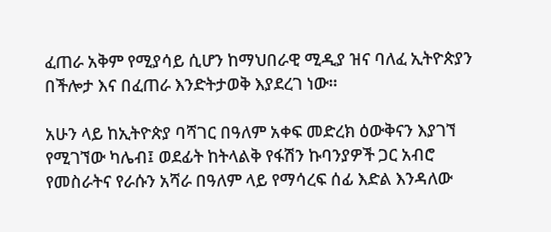ፈጠራ አቅም የሚያሳይ ሲሆን ከማህበራዊ ሚዲያ ዝና ባለፈ ኢትዮጵያን በችሎታ እና በፈጠራ እንድትታወቅ እያደረገ ነው።

አሁን ላይ ከኢትዮጵያ ባሻገር በዓለም አቀፍ መድረክ ዕውቅናን እያገኘ የሚገኘው ካሌብ፤ ወደፊት ከትላልቅ የፋሽን ኩባንያዎች ጋር አብሮ የመስራትና የራሱን አሻራ በዓለም ላይ የማሳረፍ ሰፊ እድል እንዳለው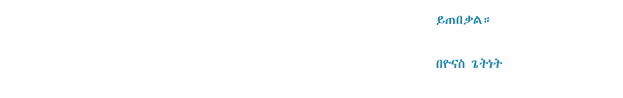ይጠበቃል።

በዮናስ ጌትነት